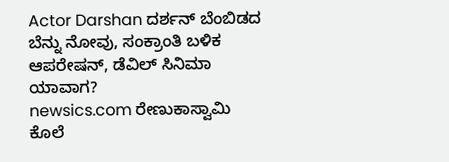Actor Darshan ದರ್ಶನ್ ಬೆಂಬಿಡದ ಬೆನ್ನು ನೋವು, ಸಂಕ್ರಾಂತಿ ಬಳಿಕ ಆಪರೇಷನ್, ಡೆವಿಲ್ ಸಿನಿಮಾ ಯಾವಾಗ?
newsics.com ರೇಣುಕಾಸ್ವಾಮಿ ಕೊಲೆ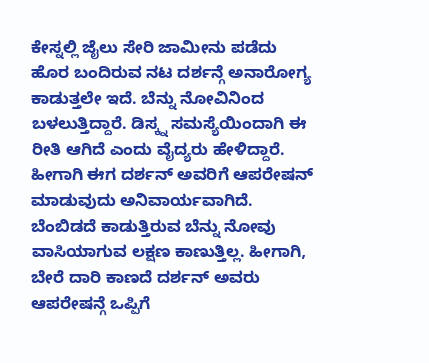ಕೇಸ್ನಲ್ಲಿ ಜೈಲು ಸೇರಿ ಜಾಮೀನು ಪಡೆದು ಹೊರ ಬಂದಿರುವ ನಟ ದರ್ಶನ್ಗೆ ಅನಾರೋಗ್ಯ ಕಾಡುತ್ತಲೇ ಇದೆ. ಬೆನ್ನು ನೋವಿನಿಂದ ಬಳಲುತ್ತಿದ್ದಾರೆ. ಡಿಸ್ಕ್ನ ಸಮಸ್ಯೆಯಿಂದಾಗಿ ಈ ರೀತಿ ಆಗಿದೆ ಎಂದು ವೈದ್ಯರು ಹೇಳಿದ್ದಾರೆ. ಹೀಗಾಗಿ ಈಗ ದರ್ಶನ್ ಅವರಿಗೆ ಆಪರೇಷನ್ ಮಾಡುವುದು ಅನಿವಾರ್ಯವಾಗಿದೆ. ಬೆಂಬಿಡದೆ ಕಾಡುತ್ತಿರುವ ಬೆನ್ನು ನೋವು ವಾಸಿಯಾಗುವ ಲಕ್ಷಣ ಕಾಣುತ್ತಿಲ್ಲ. ಹೀಗಾಗಿ, ಬೇರೆ ದಾರಿ ಕಾಣದೆ ದರ್ಶನ್ ಅವರು ಆಪರೇಷನ್ಗೆ ಒಪ್ಪಿಗೆ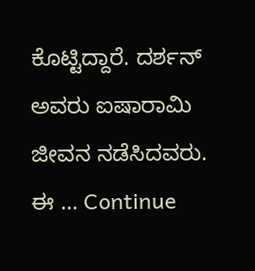ಕೊಟ್ಟಿದ್ದಾರೆ. ದರ್ಶನ್ ಅವರು ಐಷಾರಾಮಿ ಜೀವನ ನಡೆಸಿದವರು. ಈ … Continue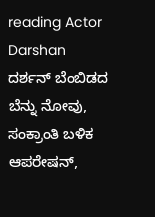reading Actor Darshan ದರ್ಶನ್ ಬೆಂಬಿಡದ ಬೆನ್ನು ನೋವು, ಸಂಕ್ರಾಂತಿ ಬಳಿಕ ಆಪರೇಷನ್,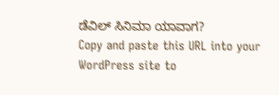ಡೆವಿಲ್ ಸಿನಿಮಾ ಯಾವಾಗ?
Copy and paste this URL into your WordPress site to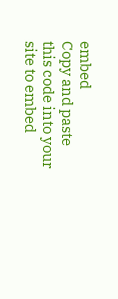embed
Copy and paste this code into your site to embed